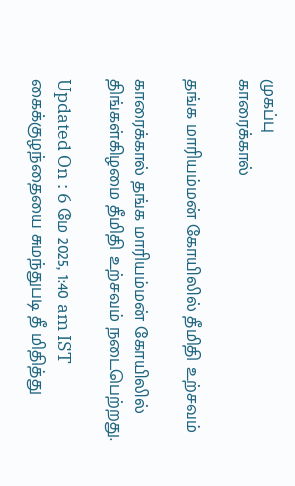முகப்பு
காரைக்கால்

தங்க மாரியம்மன் கோயிலில் தீமிதி உற்சவம்

காரைக்கால் தங்க மாரியம்மன் கோயிலில் திங்கள்கிழமை தீமிதி உற்சவம் நடைபெற்றது.

Updated On : 6 மே 2025, 1:40 am IST
கைக்குழந்தையை சுமந்துபடி தீ மிதித்து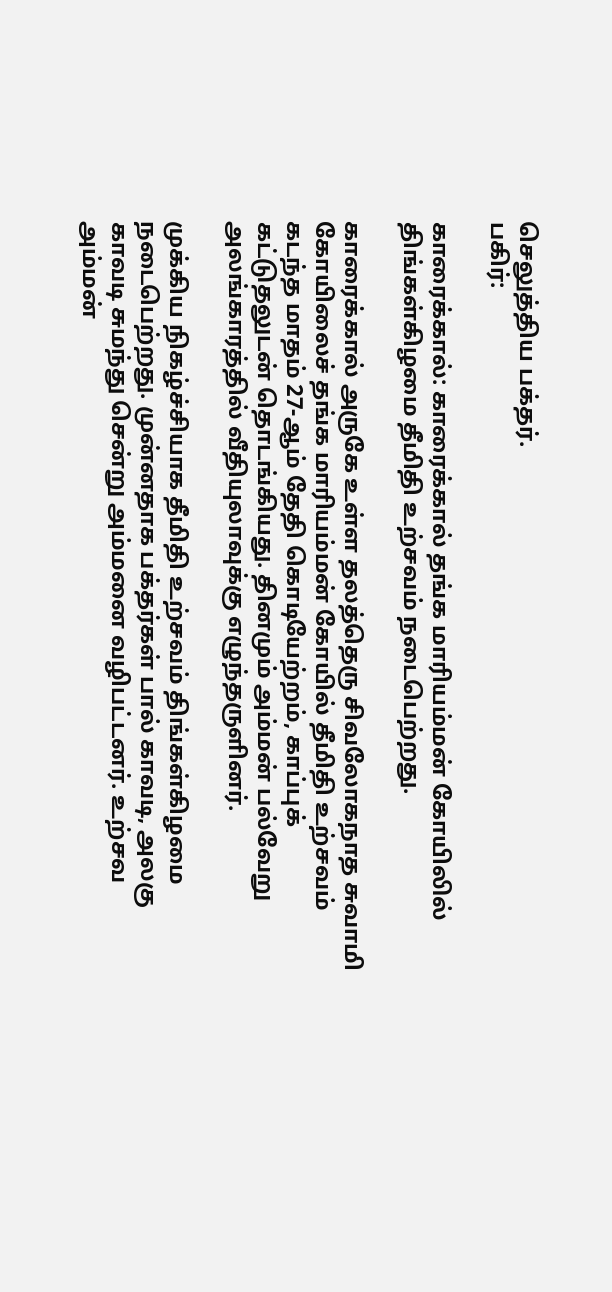செலுத்திய பக்தர்.
பகிர்:

காரைக்கால்: காரைக்கால் தங்க மாரியம்மன் கோயிலில் திங்கள்கிழமை தீமிதி உற்சவம் நடைபெற்றது.

காரைக்கால் அருகே உள்ள தலத்தெரு சிவலோகநாத சுவாமி கோயிலைச் தங்க மாரியம்மன் கோயில் தீமிதி உற்சவம் கடந்த மாதம் 27-ஆம் தேதி கொடியேற்றம், காப்புக் கட்டுதலுடன் தொடங்கியது. தினமும் அம்மன் பல்வேறு அலங்காரத்தில் வீதியுலாவுக்கு எழுந்தருளினர்.

முக்கிய நிகழ்ச்சியாக தீமிதி உற்சவம் திங்கள்கிழமை நடைபெற்றது. முன்னதாக பக்தர்கள் பால் காவடி, அலகு காவடி சுமந்து சென்று அம்மனை வழிபட்டனர். உற்சவ அம்மன்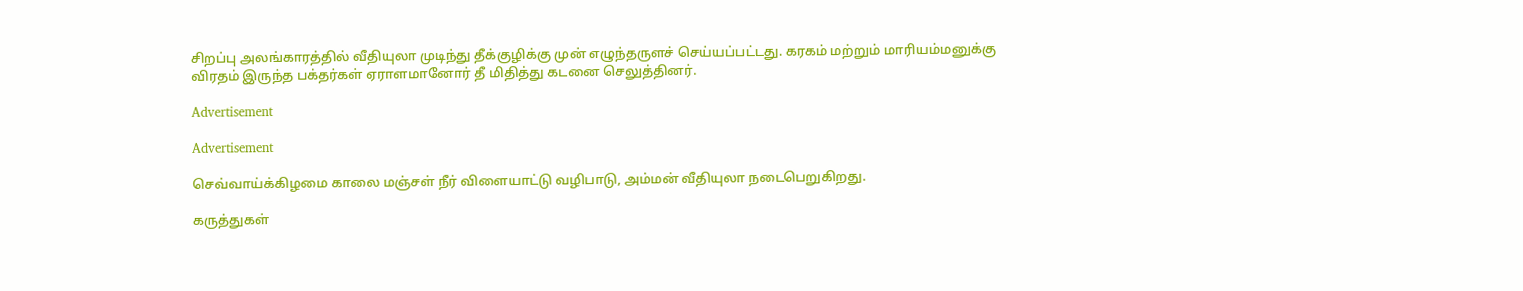சிறப்பு அலங்காரத்தில் வீதியுலா முடிந்து தீக்குழிக்கு முன் எழுந்தருளச் செய்யப்பட்டது. கரகம் மற்றும் மாரியம்மனுக்கு விரதம் இருந்த பக்தர்கள் ஏராளமானோர் தீ மிதித்து கடனை செலுத்தினர்.

Advertisement

Advertisement

செவ்வாய்க்கிழமை காலை மஞ்சள் நீர் விளையாட்டு வழிபாடு, அம்மன் வீதியுலா நடைபெறுகிறது.

கருத்துகள்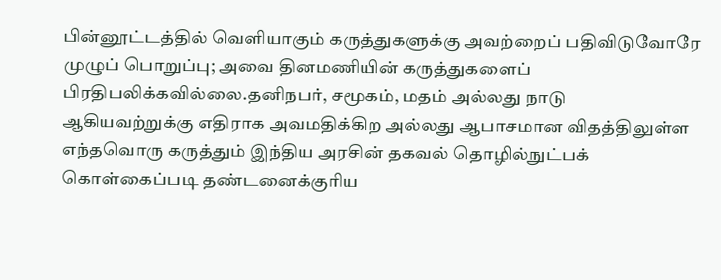பின்னூட்டத்தில் வெளியாகும் கருத்துகளுக்கு அவற்றைப் பதிவிடுவோரே முழுப் பொறுப்பு; அவை தினமணியின் கருத்துகளைப் பிரதிபலிக்கவில்லை.தனிநபர், சமூகம், மதம் அல்லது நாடு ஆகியவற்றுக்கு எதிராக அவமதிக்கிற அல்லது ஆபாசமான விதத்திலுள்ள எந்தவொரு கருத்தும் இந்திய அரசின் தகவல் தொழில்நுட்பக் கொள்கைப்படி தண்டனைக்குரிய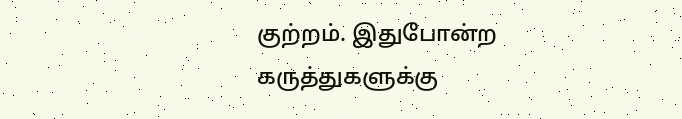குற்றம். இதுபோன்ற கருத்துகளுக்கு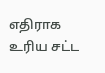எதிராக உரிய சட்ட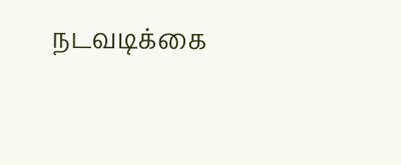நடவடிக்கை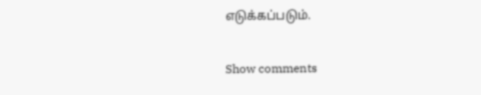எடுக்கப்படும்.

Show comments